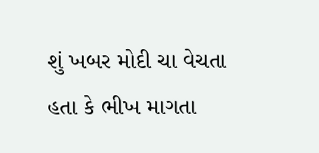શું ખબર મોદી ચા વેચતા હતા કે ભીખ માગતા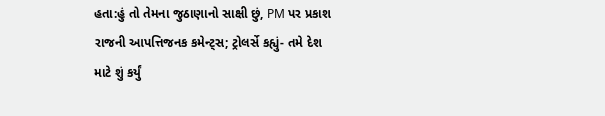હતા:હું તો તેમના જુઠાણાનો સાક્ષી છું, PM પર પ્રકાશ રાજની આપત્તિજનક કમેન્ટ્સ; ટ્રોલર્સે કહ્યું- તમે દેશ માટે શું કર્યું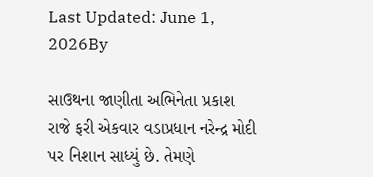Last Updated: June 1, 2026By

સાઉથના જાણીતા અભિનેતા પ્રકાશ રાજે ફરી એકવાર વડાપ્રધાન નરેન્દ્ર મોદી પર નિશાન સાધ્યું છે. તેમણે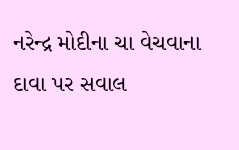નરેન્દ્ર મોદીના ચા વેચવાના દાવા પર સવાલ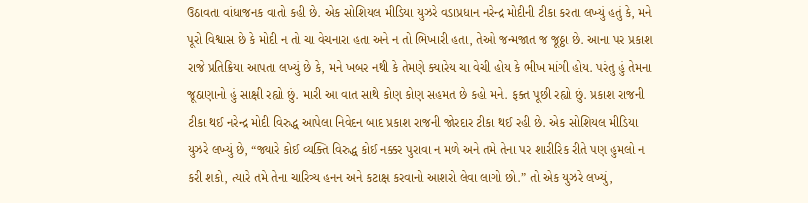ઉઠાવતા વાંધાજનક વાતો કહી છે. એક સોશિયલ મીડિયા યુઝરે વડાપ્રધાન નરેન્દ્ર મોદીની ટીકા કરતા લખ્યું હતું કે, મને પૂરો વિશ્વાસ છે કે મોદી ન તો ચા વેચનારા હતા અને ન તો ભિખારી હતા, તેઓ જન્મજાત જ જૂઠ્ઠા છે. આના પર પ્રકાશ રાજે પ્રતિક્રિયા આપતા લખ્યું છે કે, મને ખબર નથી કે તેમણે ક્યારેય ચા વેચી હોય કે ભીખ માંગી હોય. પરંતુ હું તેમના જૂઠાણાનો હું સાક્ષી રહ્યો છું. મારી આ વાત સાથે કોણ કોણ સહમત છે કહો મને. ફક્ત પૂછી રહ્યો છું. પ્રકાશ રાજની ટીકા થઈ નરેન્દ્ર મોદી વિરુદ્ધ આપેલા નિવેદન બાદ પ્રકાશ રાજની જોરદાર ટીકા થઈ રહી છે. એક સોશિયલ મીડિયા યુઝરે લખ્યું છે, “જ્યારે કોઈ વ્યક્તિ વિરુદ્ધ કોઈ નક્કર પુરાવા ન મળે અને તમે તેના પર શારીરિક રીતે પણ હુમલો ન કરી શકો, ત્યારે તમે તેના ચારિત્ર્ય હનન અને કટાક્ષ કરવાનો આશરો લેવા લાગો છો.” તો એક યુઝરે લખ્યું,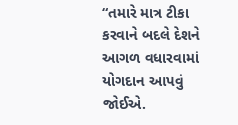“તમારે માત્ર ટીકા કરવાને બદલે દેશને આગળ વધારવામાં યોગદાન આપવું જોઈએ.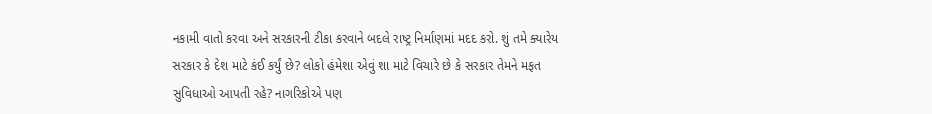નકામી વાતો કરવા અને સરકારની ટીકા કરવાને બદલે રાષ્ટ્ર નિર્માણમાં મદદ કરો. શું તમે ક્યારેય સરકાર કે દેશ માટે કંઈ કર્યું છે? લોકો હંમેશા એવું શા માટે વિચારે છે કે સરકાર તેમને મફત સુવિધાઓ આપતી રહે? નાગરિકોએ પણ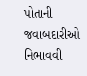પોતાની જવાબદારીઓ નિભાવવી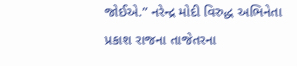જોઈએ.” નરેન્દ્ર મોદી વિરુદ્ધ અભિનેતા પ્રકાશ રાજના તાજેતરના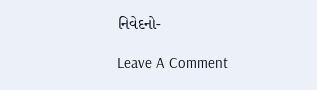નિવેદનો-

Leave A Comment